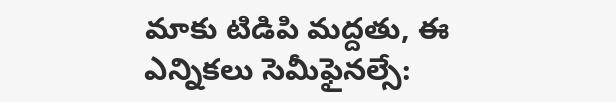మాకు టిడిపి మద్దతు, ఈ ఎన్నికలు సెమీఫైనల్సే: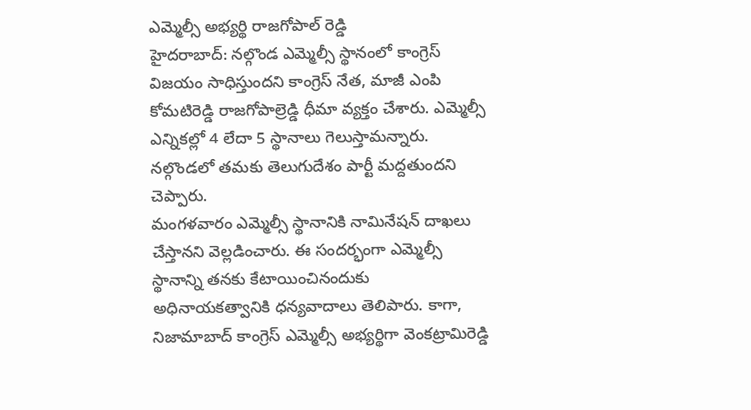ఎమ్మెల్సీ అభ్యర్థి రాజగోపాల్ రెడ్డి
హైదరాబాద్: నల్గొండ ఎమ్మెల్సీ స్థానంలో కాంగ్రెస్ విజయం సాధిస్తుందని కాంగ్రెస్ నేత, మాజీ ఎంపి కోమటిరెడ్డి రాజగోపాల్రెడ్డి ధీమా వ్యక్తం చేశారు. ఎమ్మెల్సీ ఎన్నికల్లో 4 లేదా 5 స్థానాలు గెలుస్తామన్నారు. నల్గొండలో తమకు తెలుగుదేశం పార్టీ మద్దతుందని చెప్పారు.
మంగళవారం ఎమ్మెల్సీ స్థానానికి నామినేషన్ దాఖలు చేస్తానని వెల్లడించారు. ఈ సందర్భంగా ఎమ్మెల్సీ స్థానాన్ని తనకు కేటాయించినందుకు అధినాయకత్వానికి ధన్యవాదాలు తెలిపారు. కాగా, నిజామాబాద్ కాంగ్రెస్ ఎమ్మెల్సీ అభ్యర్థిగా వెంకట్రామిరెడ్డి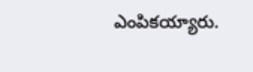ఎంపికయ్యారు.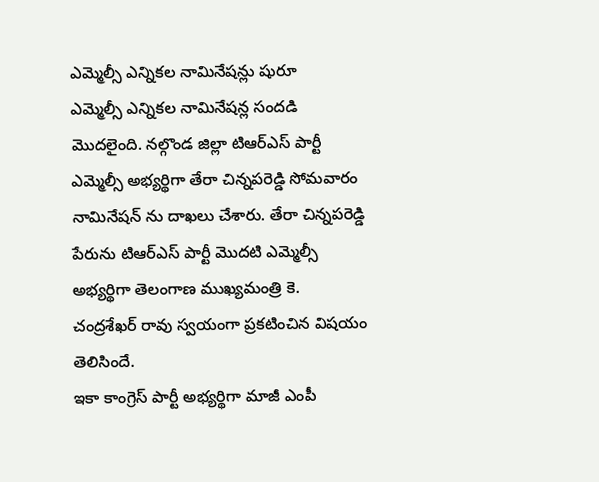ఎమ్మెల్సీ ఎన్నికల నామినేషన్లు షురూ
ఎమ్మెల్సీ ఎన్నికల నామినేషన్ల సందడి మొదలైంది. నల్గొండ జిల్లా టిఆర్ఎస్ పార్టీ ఎమ్మెల్సీ అభ్యర్థిగా తేరా చిన్నపరెడ్డి సోమవారం నామినేషన్ ను దాఖలు చేశారు. తేరా చిన్నపరెడ్డి పేరును టిఆర్ఎస్ పార్టీ మొదటి ఎమ్మెల్సీ అభ్యర్థిగా తెలంగాణ ముఖ్యమంత్రి కె. చంద్రశేఖర్ రావు స్వయంగా ప్రకటించిన విషయం తెలిసిందే.
ఇకా కాంగ్రెస్ పార్టీ అభ్యర్థిగా మాజీ ఎంపీ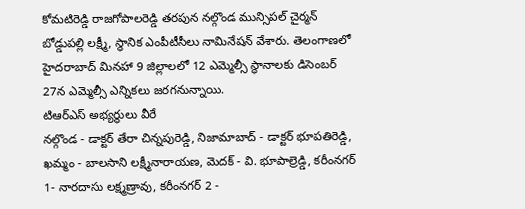కోమటిరెడ్డి రాజగోపాలరెడ్డి తరపున నల్గొండ మున్సిపల్ చైర్మన్ బోడ్డుపల్లి లక్ష్మీ, స్థానిక ఎంపీటీసీలు నామినేషన్ వేశారు. తెలంగాణలో హైదరాబాద్ మినహా 9 జిల్లాలలో 12 ఎమ్మెల్సీ స్థానాలకు డిసెంబర్ 27న ఎమ్మెల్సీ ఎన్నికలు జరగనున్నాయి.
టిఆర్ఎస్ అభ్యర్థులు వీరే
నల్గొండ - డాక్టర్ తేరా చిన్నపురెడ్డి, నిజామాబాద్ - డాక్టర్ భూపతిరెడ్డి, ఖమ్మం - బాలసాని లక్ష్మీనారాయణ, మెదక్ - వి. భూపాల్రెడ్డి, కరీంనగర్ 1- నారదాసు లక్ష్మణ్రావు, కరీంనగర్ 2 -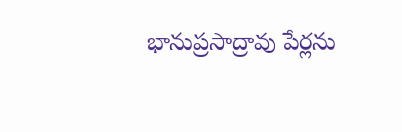భానుప్రసాద్రావు పేర్లను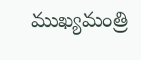ముఖ్యమంత్రి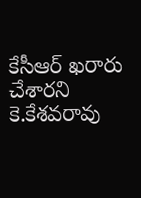కేసీఆర్ ఖరారు చేశారని కె.కేశవరావు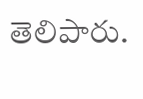తెలిపారు.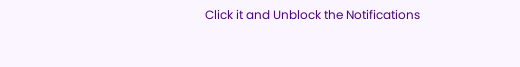Click it and Unblock the Notifications